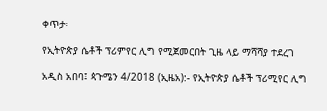ቀጥታ፡

የኢትዮጵያ ሴቶች ፕሪምየር ሊግ የሚጀመርበት ጊዜ ላይ ማሻሻያ ተደረገ

አዲስ አበባ፤ ጳጉሜን 4/2018 (ኢዜአ):- የኢትዮጵያ ሴቶች ፕሪሚየር ሊግ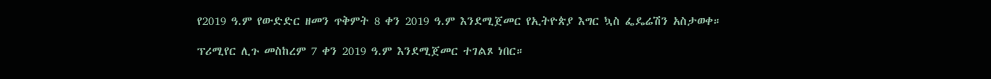የ2019 ዓ.ም የውድድር ዘመን ጥቅምት 8 ቀን 2019 ዓ.ም እንደሚጀመር የኢትዮጵያ እግር ኳስ ፌዴሬሽን አስታወቀ።

ፕሪሚየር ሊጉ መስከረም 7 ቀን 2019 ዓ.ም እንደሚጀመር ተገልጾ ነበር።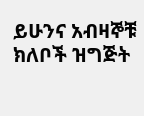ይሁንና አብዛኞቹ ክለቦች ዝግጅት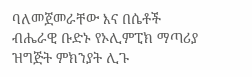ባለመጀመራቸው እና በሴቶች ብሔራዊ ቡድኑ የኦሊምፒክ ማጣሪያ ዝግጅት ምክንያት ሊጉ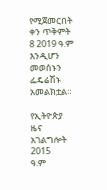የሚጀመርበት ቀን ጥቅምት 8 2019 ዓ.ም እንዲሆን መወሰኑን ፌዴሬሽኑ አመልክቷል።

የኢትዮጵያ ዜና አገልግሎት
2015
ዓ.ም